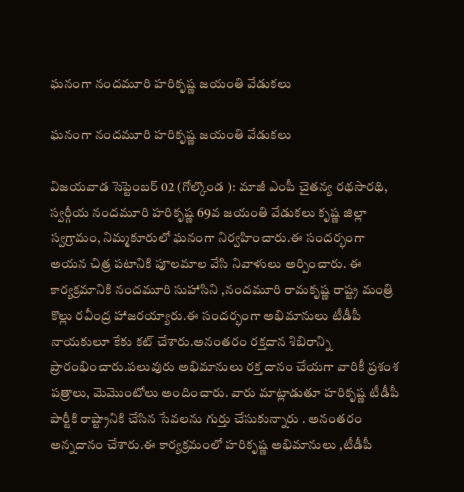ఘనంగా నందమూరి హరికృష్ణ జయంతి వేడుకలు

ఘనంగా నందమూరి హరికృష్ణ జయంతి వేడుకలు

విజయవాడ సెప్టెంబర్ 02 (గోల్కొండ ): మాజీ ఎంపీ చైతన్య రథసారథి,  స్వర్గీయ నందమూరి హరికృష్ణ 69వ జయంతి వేడుకలు కృష్ణ జిల్లా స్వగ్రామం, నిమ్మకూరులో ఘనంగా నిర్వహించారు.ఈ సందర్భంగా అయన చిత్ర పటానికి పూలమాల వేసి నివాళులు అర్పించారు. ఈ కార్యక్రమానికి నందమూరి సుహాసిని ,నందమూరి రామకృష్ణ రాష్ట్ర మంత్రి కొల్లు రవీంద్ర హాజరయ్యారు.ఈ సందర్భంగా అభిమానులు టీడీపీ నాయకులూ కేకు కట్ చేశారు.అనంతరం రక్తదాన శిబిరాన్ని ప్రారంభించారు.పలువురు అభిమానులు రక్త దానం చేయగా వారికీ ప్రశంశ పత్రాలు, మెమొంటోలు అందించారు. వారు మాట్లాడుతూ హరికృష్ణ టీడీపీ పార్టీకి రాష్ట్రానికి చేసిన సేవలను గుర్తు చేసుకున్నారు . అనంతరం అన్నదానం చేశారు.ఈ కార్యక్రమంలో హరికృష్ణ అభిమానులు ,టీడీపీ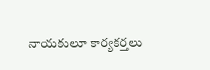నాయకులూ కార్యకర్తలు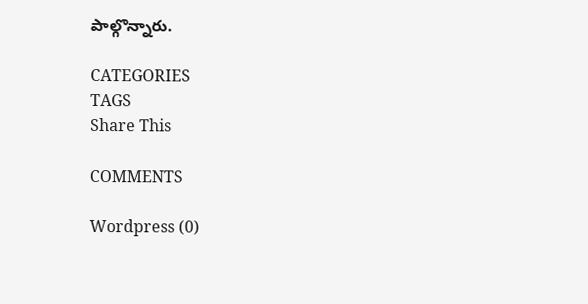పాల్గొన్నారు.

CATEGORIES
TAGS
Share This

COMMENTS

Wordpress (0)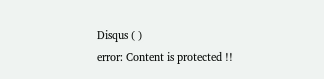Disqus ( )
error: Content is protected !!